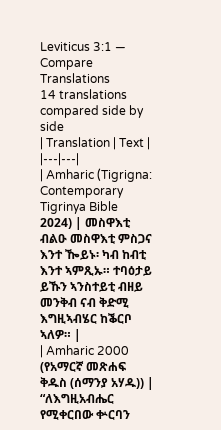Leviticus 3:1 — Compare Translations
14 translations compared side by side
| Translation | Text |
|---|---|
| Amharic (Tigrigna: Contemporary Tigrinya Bible 2024) | መስዋእቲ ብልዑ መስዋእቲ ምስጋና እንተ ዀይኑ፡ ካብ ከብቲ እንተ ኣምጺኡ። ተባዕታይ ይኹን ኣንስተይቲ ብዘይ መንቅብ ናብ ቅድሚ እግዚኣብሄር ከቕርቦ ኣለዎ። |
| Amharic 2000 (የአማርኛ መጽሐፍ ቅዱስ (ሰማንያ አሃዱ)) | “ለእግዚአብሔር የሚቀርበው ቍርባን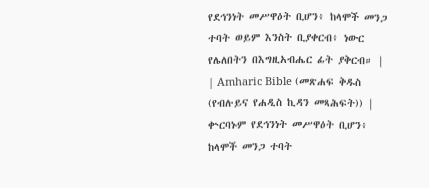የደኅንነት መሥዋዕት ቢሆን፥ ከላሞች መንጋ ተባት ወይም እንስት ቢያቀርብ፥ ነውር የሌለበትን በእግዚአብሔር ፊት ያቅርብ። |
| Amharic Bible (መጽሐፍ ቅዱስ (የብሉይና የሐዲስ ኪዳን መጻሕፍት)) | ቍርባኑም የደኅንነት መሥዋዕት ቢሆን፥ ከላሞች መንጋ ተባት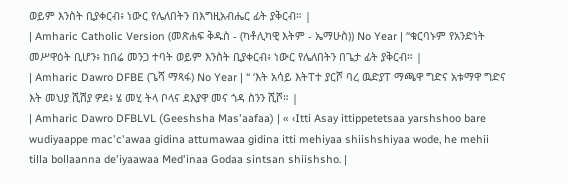ወይም እንስት ቢያቀርብ፥ ነውር የሌለበትን በእግዚአብሔር ፊት ያቅርብ። |
| Amharic Catholic Version (መጽሐፍ ቅዱስ - (ካቶሊካዊ እትም - ኤማሁስ)) No Year | “ቁርባኑም የአንድነት መሥዋዕት ቢሆን፥ ከበሬ መንጋ ተባት ወይም እንስት ቢያቀርብ፥ ነውር የሌለበትን በጌታ ፊት ያቅርብ። |
| Amharic Dawro DFBE (ጌሻ ማጻፋ) No Year | “ ‘እት አሳይ እትፐተ ያርሾ ባረ ዉድያፐ ማጫዋ ግድና አቱማዋ ግድና እት መህያ ሺሽያ ዎደ፥ ሄ መሂ ትላ ቦላና ደእያዋ መና ጎዳ ስንን ሺሾ። |
| Amharic Dawro DFBLVL (Geeshsha Mas'aafaa) | « ‹Itti Asay ittippetetsaa yarshshoo bare wudiyaappe mac'c'awaa gidina attumawaa gidina itti mehiyaa shiishshiyaa wode, he mehii tilla bollaanna de'iyaawaa Med'inaa Godaa sintsan shiishsho. |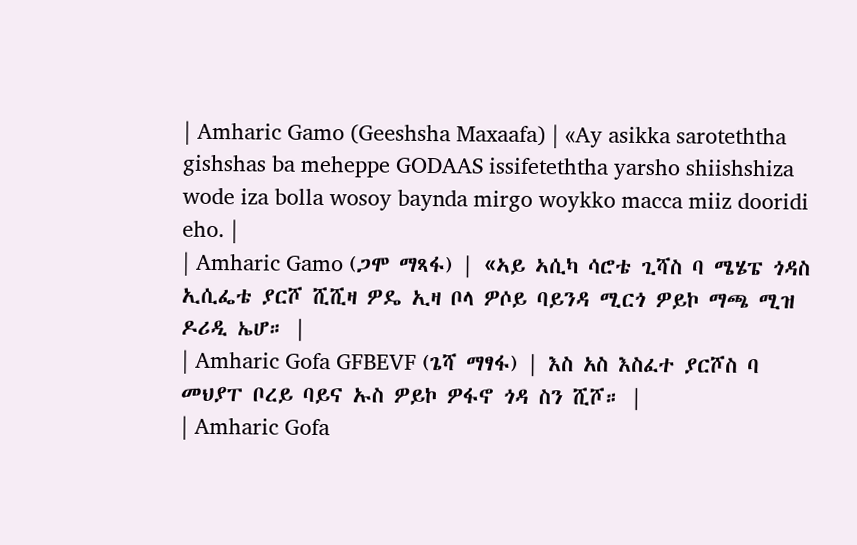| Amharic Gamo (Geeshsha Maxaafa) | «Ay asikka saroteththa gishshas ba meheppe GODAAS issifeteththa yarsho shiishshiza wode iza bolla wosoy baynda mirgo woykko macca miiz dooridi eho. |
| Amharic Gamo (ጋሞ ማጻፋ) | «ኣይ ኣሲካ ሳሮቴ ጊሻስ ባ ሜሄፔ ጎዳስ ኢሲፌቴ ያርሾ ሺሺዛ ዎዴ ኢዛ ቦላ ዎሶይ ባይንዳ ሚርጎ ዎይኮ ማጫ ሚዝ ዶሪዲ ኤሆ። |
| Amharic Gofa GFBEVF (ጌሻ ማፃፋ) | እስ አስ እስፈተ ያርሾስ ባ መህያፐ ቦረይ ባይና ኡስ ዎይኮ ዎፋኖ ጎዳ ስን ሺሾ። |
| Amharic Gofa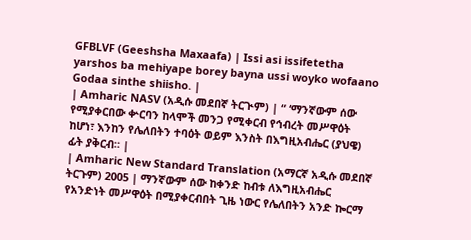GFBLVF (Geeshsha Maxaafa) | Issi asi issifetetha yarshos ba mehiyape borey bayna ussi woyko wofaano Godaa sinthe shiisho. |
| Amharic NASV (አዲሱ መደበኛ ትርጒም) | “ ‘ማንኛውም ሰው የሚያቀርበው ቍርባን ከላሞች መንጋ የሚቀርብ የኅብረት መሥዋዕት ከሆነ፣ እንከን የሌለበትን ተባዕት ወይም እንስት በእግዚአብሔር (ያህዌ) ፊት ያቅርብ። |
| Amharic New Standard Translation (አማርኛ አዲሱ መደበኛ ትርጉም) 2005 | ማንኛውም ሰው ከቀንድ ከብቱ ለእግዚአብሔር የአንድነት መሥዋዕት በሚያቀርብበት ጊዜ ነውር የሌለበትን አንድ ኰርማ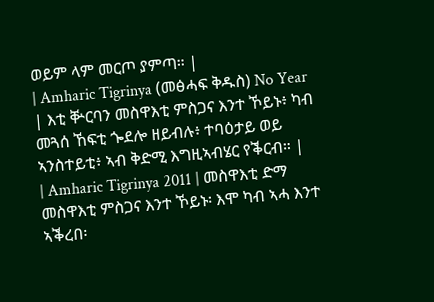ወይም ላም መርጦ ያምጣ። |
| Amharic Tigrinya (መፅሓፍ ቅዱስ) No Year | እቲ ቝርባን መስዋእቲ ምስጋና እንተ ኾይኑ፥ ካብ መጓሰ ኸፍቲ ጐደሎ ዘይብሉ፥ ተባዕታይ ወይ ኣንስተይቲ፥ ኣብ ቅድሚ እግዚኣብሄር የቕርብ። |
| Amharic Tigrinya 2011 | መስዋእቲ ድማ መስዋእቲ ምስጋና እንተ ኾይኑ፡ እሞ ካብ ኣሓ እንተ ኣቕረበ፡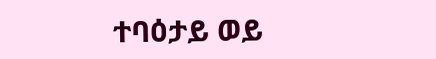ተባዕታይ ወይ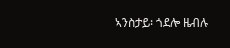ኣንስታይ፡ ጎደሎ ዜብሉ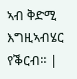ኣብ ቅድሚ እግዚኣብሄር የቕርብ። |